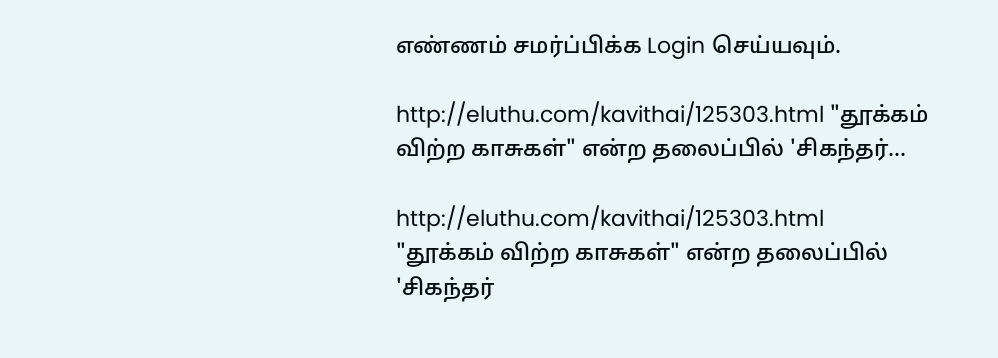எண்ணம் சமர்ப்பிக்க Login செய்யவும்.

http://eluthu.com/kavithai/125303.html "தூக்கம் விற்ற காசுகள்" என்ற தலைப்பில் 'சிகந்தர்...

http://eluthu.com/kavithai/125303.html
"தூக்கம் விற்ற காசுகள்" என்ற தலைப்பில் 'சிகந்தர்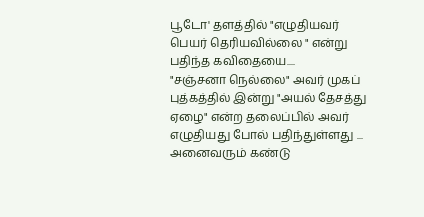பூடோ' தளத்தில் "எழுதியவர் பெயர் தெரியவில்லை " என்று பதிந்த கவிதையை....
"சஞ்சனா நெல்லை" அவர் முகப் புத்கத்தில் இன்று "அயல் தேசத்து ஏழை" என்ற தலைப்பில் அவர் எழுதியது போல் பதிந்துள்ளது ... அனைவரும் கண்டு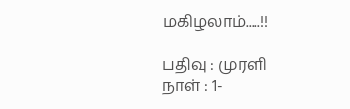மகிழலாம்.....!!

பதிவு : முரளி
நாள் : 1-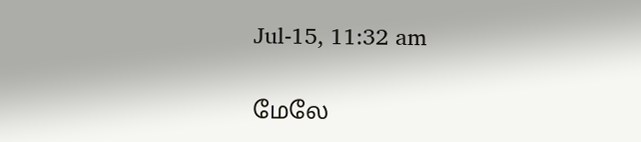Jul-15, 11:32 am

மேலே